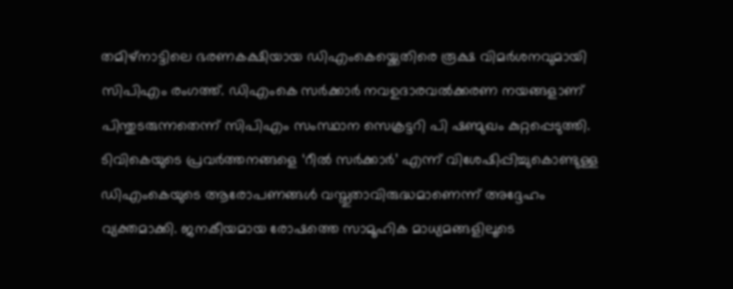തമിഴ്നാട്ടിലെ ഭരണകക്ഷിയായ ഡിഎംകെയ്ക്കെതിരെ രൂക്ഷ വിമർശനവുമായി സിപിഎം രംഗത്ത്. ഡിഎംകെ സർക്കാർ നവഉദാരവൽക്കരണ നയങ്ങളാണ് പിന്തുടരുന്നതെന്ന് സിപിഎം സംസ്ഥാന സെക്രട്ടറി പി ഷണ്മുഖം കുറ്റപ്പെടുത്തി.
ടിവികെയുടെ പ്രവർത്തനങ്ങളെ ‘റീൽ സർക്കാർ’ എന്ന് വിശേഷിപ്പിച്ചുകൊണ്ടുള്ള ഡിഎംകെയുടെ ആരോപണങ്ങൾ വസ്തുതാവിരുദ്ധമാണെന്ന് അദ്ദേഹം വ്യക്തമാക്കി. ജനകീയമായ രോഷത്തെ സാമൂഹിക മാധ്യമങ്ങളിലൂടെ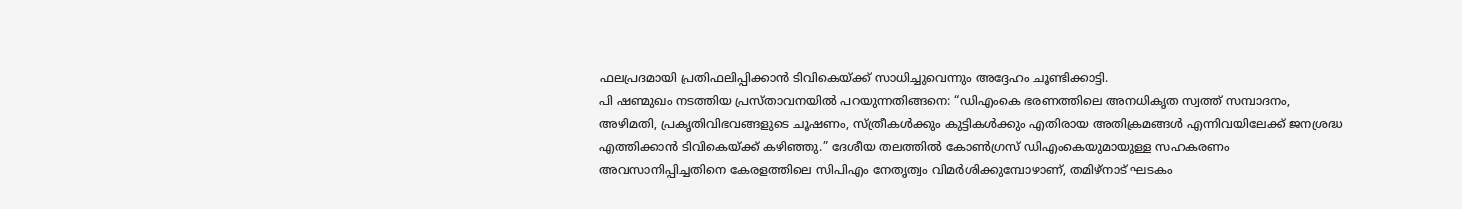ഫലപ്രദമായി പ്രതിഫലിപ്പിക്കാൻ ടിവികെയ്ക്ക് സാധിച്ചുവെന്നും അദ്ദേഹം ചൂണ്ടിക്കാട്ടി.
പി ഷണ്മുഖം നടത്തിയ പ്രസ്താവനയിൽ പറയുന്നതിങ്ങനെ: “ഡിഎംകെ ഭരണത്തിലെ അനധികൃത സ്വത്ത് സമ്പാദനം, അഴിമതി, പ്രകൃതിവിഭവങ്ങളുടെ ചൂഷണം, സ്ത്രീകൾക്കും കുട്ടികൾക്കും എതിരായ അതിക്രമങ്ങൾ എന്നിവയിലേക്ക് ജനശ്രദ്ധ എത്തിക്കാൻ ടിവികെയ്ക്ക് കഴിഞ്ഞു.” ദേശീയ തലത്തിൽ കോൺഗ്രസ് ഡിഎംകെയുമായുള്ള സഹകരണം അവസാനിപ്പിച്ചതിനെ കേരളത്തിലെ സിപിഎം നേതൃത്വം വിമർശിക്കുമ്പോഴാണ്, തമിഴ്നാട് ഘടകം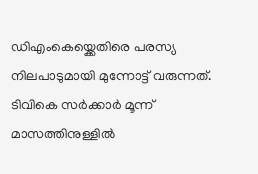ഡിഎംകെയ്ക്കെതിരെ പരസ്യ നിലപാടുമായി മുന്നോട്ട് വരുന്നത്. ടിവികെ സർക്കാർ മൂന്ന് മാസത്തിനുള്ളിൽ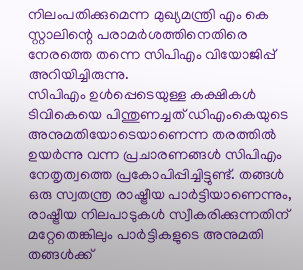നിലംപതിക്കുമെന്ന മുഖ്യമന്ത്രി എം കെ സ്റ്റാലിന്റെ പരാമർശത്തിനെതിരെ നേരത്തെ തന്നെ സിപിഎം വിയോജിപ്പ് അറിയിച്ചിരുന്നു.
സിപിഎം ഉൾപ്പെടെയുള്ള കക്ഷികൾ ടിവികെയെ പിന്തുണച്ചത് ഡിഎംകെയുടെ അനുമതിയോടെയാണെന്ന തരത്തിൽ ഉയർന്നു വന്ന പ്രചാരണങ്ങൾ സിപിഎം നേതൃത്വത്തെ പ്രകോപിപ്പിച്ചിട്ടുണ്ട്. തങ്ങൾ ഒരു സ്വതന്ത്ര രാഷ്ട്രീയ പാർട്ടിയാണെന്നും, രാഷ്ട്രീയ നിലപാടുകൾ സ്വീകരിക്കുന്നതിന് മറ്റേതെങ്കിലും പാർട്ടികളുടെ അനുമതി തങ്ങൾക്ക്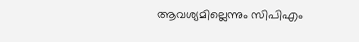ആവശ്യമില്ലെന്നും സിപിഎം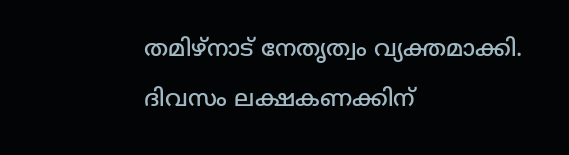തമിഴ്നാട് നേതൃത്വം വ്യക്തമാക്കി.
ദിവസം ലക്ഷകണക്കിന്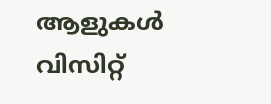ആളുകൾ വിസിറ്റ്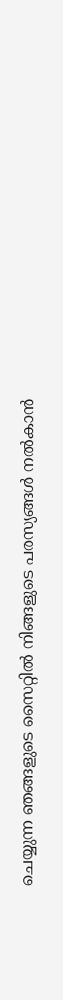ചെയ്യുന്ന ഞങ്ങളുടെ സൈറ്റിൽ നിങ്ങളുടെ പരസ്യങ്ങൾ നൽകാൻ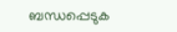ബന്ധപ്പെടുക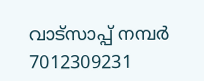വാട്സാപ്പ് നമ്പർ 7012309231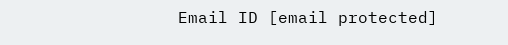Email ID [email protected]